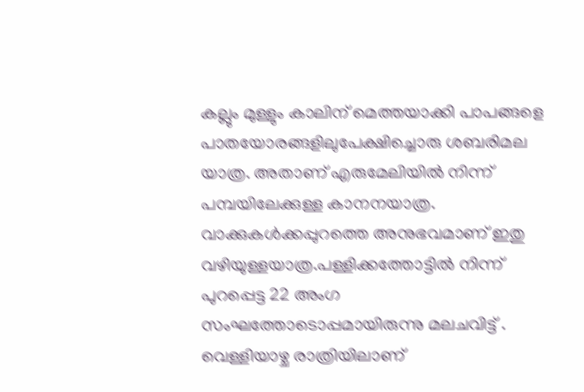കല്ലും മുള്ളും കാലിന് മെത്തയാക്കി പാപങ്ങളെ പാതയോരങ്ങളിലുപേക്ഷിച്ചൊരു ശബരിമല യാത്ര. അതാണ് എരുമേലിയിൽ നിന്ന് പമ്പയിലേക്കുള്ള കാനനയാത്ര. വാക്കുകൾക്കപ്പുറത്തെ അനുഭവമാണ് ഇതു വഴിയുള്ളയാത്ര.പള്ളിക്കത്തോട്ടിൽ നിന്ന് പുറപ്പെട്ട 22 അംഗ സംഘത്തോടൊപ്പമായിരുന്നു മലചവിട്ട് . വെള്ളിയാഴ്ച രാത്രിയിലാണ്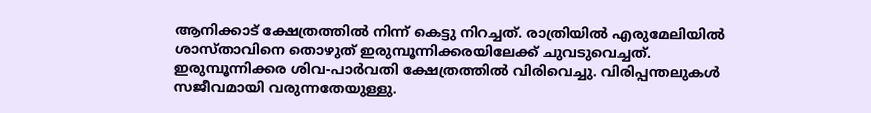ആനിക്കാട് ക്ഷേത്രത്തിൽ നിന്ന് കെട്ടു നിറച്ചത്. രാത്രിയിൽ എരുമേലിയിൽ ശാസ്താവിനെ തൊഴുത് ഇരുമ്പൂന്നിക്കരയിലേക്ക് ചുവടുവെച്ചത്. ഇരുമ്പൂന്നിക്കര ശിവ-പാർവതി ക്ഷേത്രത്തിൽ വിരിവെച്ചു. വിരിപ്പന്തലുകൾ സജീവമായി വരുന്നതേയുള്ളു.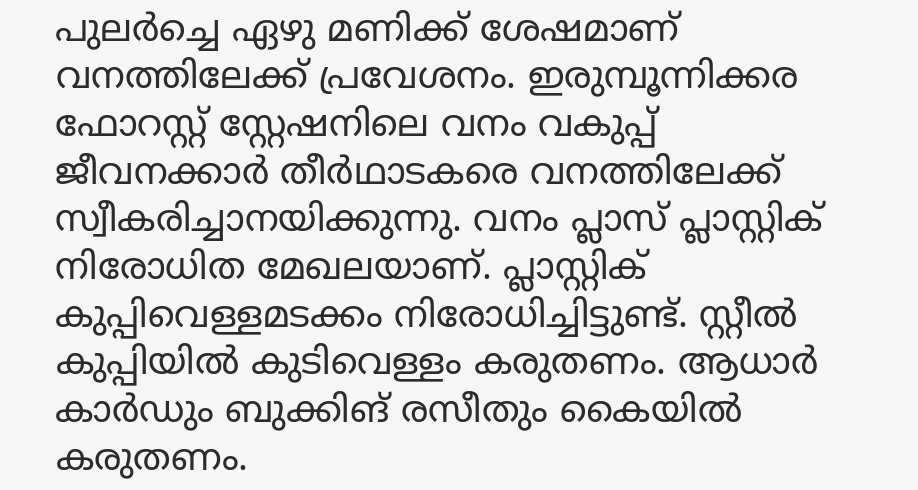പുലർച്ചെ ഏഴു മണിക്ക് ശേഷമാണ് വനത്തിലേക്ക് പ്രവേശനം. ഇരുമ്പൂന്നിക്കര ഫോറസ്റ്റ് സ്റ്റേഷനിലെ വനം വകുപ്പ് ജീവനക്കാർ തീർഥാടകരെ വനത്തിലേക്ക് സ്വീകരിച്ചാനയിക്കുന്നു. വനം പ്ലാസ് പ്ലാസ്റ്റിക് നിരോധിത മേഖലയാണ്. പ്ലാസ്റ്റിക് കുപ്പിവെള്ളമടക്കം നിരോധിച്ചിട്ടുണ്ട്. സ്റ്റീൽ കുപ്പിയിൽ കുടിവെള്ളം കരുതണം. ആധാർ കാർഡും ബുക്കിങ് രസീതും കൈയിൽ കരുതണം.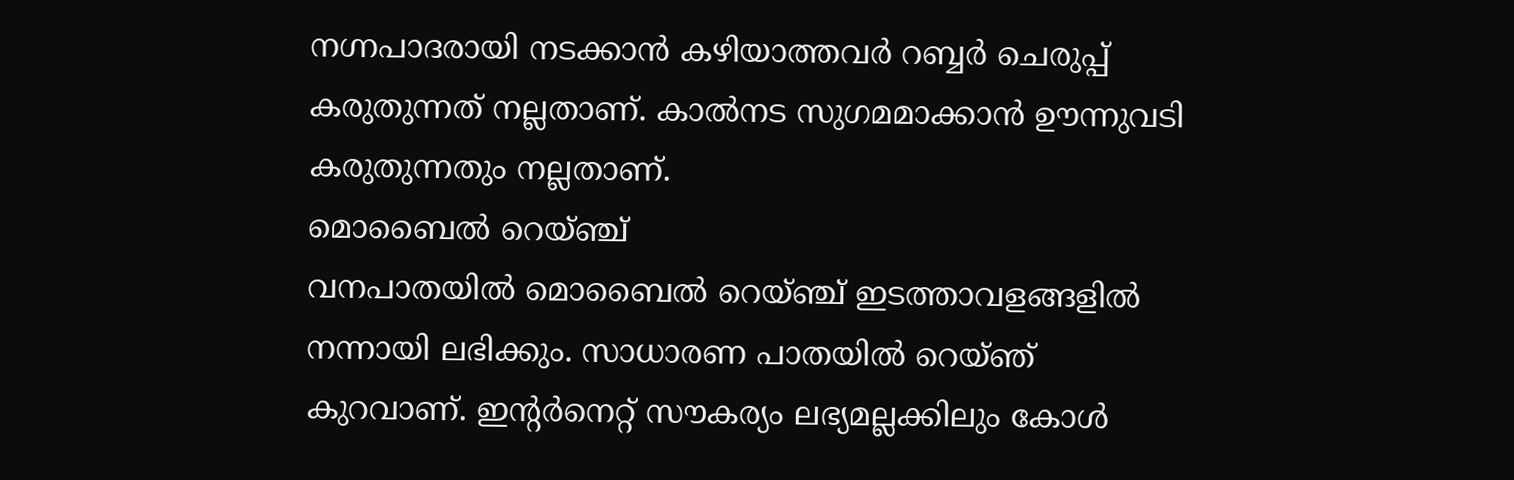നഗ്നപാദരായി നടക്കാൻ കഴിയാത്തവർ റബ്ബർ ചെരുപ്പ് കരുതുന്നത് നല്ലതാണ്. കാൽനട സുഗമമാക്കാൻ ഊന്നുവടി കരുതുന്നതും നല്ലതാണ്.
മൊബൈൽ റെയ്ഞ്ച്
വനപാതയിൽ മൊബൈൽ റെയ്ഞ്ച് ഇടത്താവളങ്ങളിൽ നന്നായി ലഭിക്കും. സാധാരണ പാതയിൽ റെയ്ഞ് കുറവാണ്. ഇന്റർനെറ്റ് സൗകര്യം ലഭ്യമല്ലക്കിലും കോൾ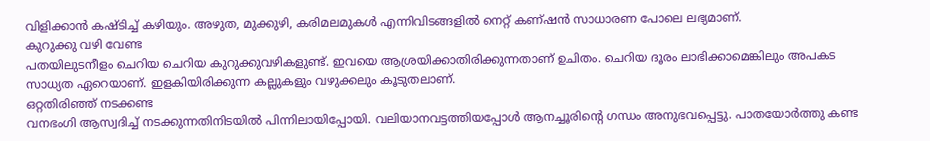വിളിക്കാൻ കഷ്ടിച്ച് കഴിയും. അഴുത, മുക്കുഴി, കരിമലമുകൾ എന്നിവിടങ്ങളിൽ നെറ്റ് കണ്ഷൻ സാധാരണ പോലെ ലഭ്യമാണ്.
കുറുക്കു വഴി വേണ്ട
പതയിലുടനീളം ചെറിയ ചെറിയ കുറുക്കുവഴികളുണ്ട്. ഇവയെ ആശ്രയിക്കാതിരിക്കുന്നതാണ് ഉചിതം. ചെറിയ ദൂരം ലാഭിക്കാമെങ്കിലും അപകട സാധ്യത ഏറെയാണ്. ഇളകിയിരിക്കുന്ന കല്ലുകളും വഴുക്കലും കൂടുതലാണ്.
ഒറ്റതിരിഞ്ഞ് നടക്കണ്ട
വനഭംഗി ആസ്വദിച്ച് നടക്കുന്നതിനിടയിൽ പിന്നിലായിപ്പോയി. വലിയാനവട്ടത്തിയപ്പോൾ ആനച്ചൂരിന്റെ ഗന്ധം അനുഭവപ്പെട്ടു. പാതയോർത്തു കണ്ട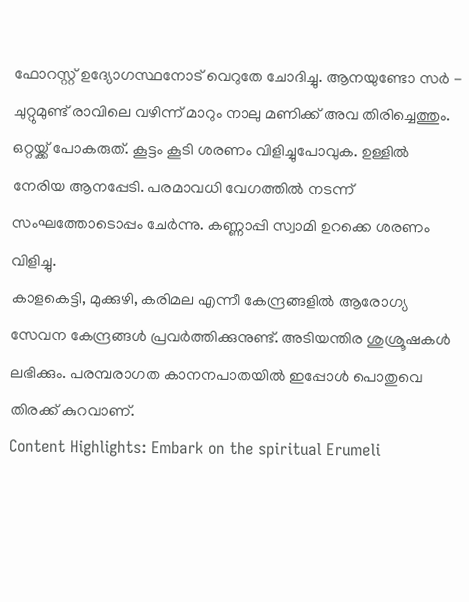ഫോറസ്റ്റ് ഉദ്യോഗസ്ഥനോട് വെറുതേ ചോദിച്ചു. ആനയുണ്ടോ സർ - ചുറ്റുമുണ്ട് രാവിലെ വഴിന്ന് മാറും നാലു മണിക്ക് അവ തിരിച്ചെത്തും. ഒറ്റയ്ക്ക് പോകരുത്. കൂട്ടം കൂടി ശരണം വിളിച്ചുപോവുക. ഉള്ളിൽ നേരിയ ആനപ്പേടി. പരമാവധി വേഗത്തിൽ നടന്ന് സംഘത്തോടൊപ്പം ചേർന്നു. കണ്ണാപ്പി സ്വാമി ഉറക്കെ ശരണം വിളിച്ചു.
കാളകെട്ടി, മുക്കുഴി, കരിമല എന്നീ കേന്ദ്രങ്ങളിൽ ആരോഗ്യ സേവന കേന്ദ്രങ്ങൾ പ്രവർത്തിക്കുനുണ്ട്. അടിയന്തിര ശുശ്രൂഷകൾ ലഭിക്കും. പരമ്പരാഗത കാനനപാതയിൽ ഇപ്പോൾ പൊതുവെ തിരക്ക് കുറവാണ്.
Content Highlights: Embark on the spiritual Erumeli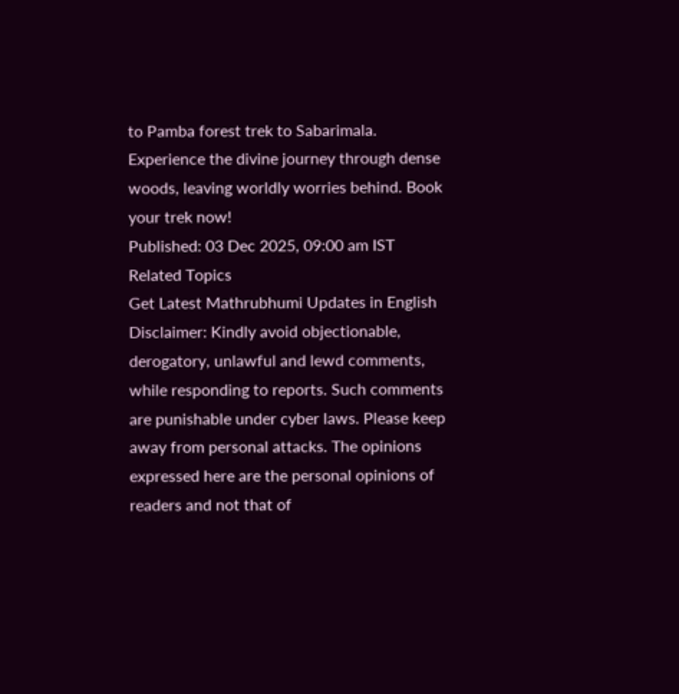to Pamba forest trek to Sabarimala. Experience the divine journey through dense woods, leaving worldly worries behind. Book your trek now!
Published: 03 Dec 2025, 09:00 am IST
Related Topics
Get Latest Mathrubhumi Updates in English
Disclaimer: Kindly avoid objectionable, derogatory, unlawful and lewd comments, while responding to reports. Such comments are punishable under cyber laws. Please keep away from personal attacks. The opinions expressed here are the personal opinions of readers and not that of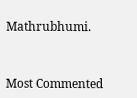Mathrubhumi.



Most Commented